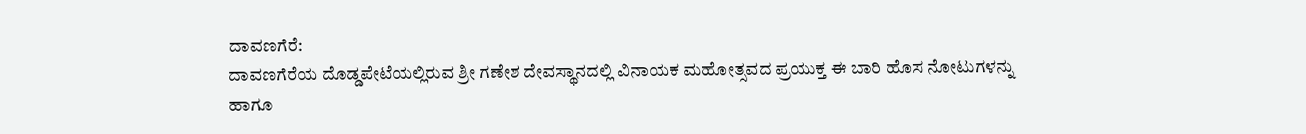ದಾವಣಗೆರೆ:
ದಾವಣಗೆರೆಯ ದೊಡ್ಡಪೇಟೆಯಲ್ಲಿರುವ ಶ್ರೀ ಗಣೇಶ ದೇವಸ್ಥಾನದಲ್ಲಿ ವಿನಾಯಕ ಮಹೋತ್ಸವದ ಪ್ರಯುಕ್ತ ಈ ಬಾರಿ ಹೊಸ ನೋಟುಗಳನ್ನು ಹಾಗೂ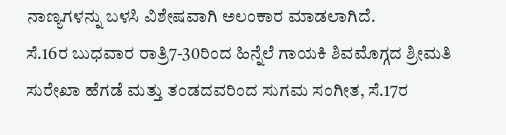ನಾಣ್ಯಗಳನ್ನು ಬಳಸಿ ವಿಶೇಷವಾಗಿ ಅಲಂಕಾರ ಮಾಡಲಾಗಿದೆ.
ಸೆ.16ರ ಬುಧವಾರ ರಾತ್ರಿ7-30ರಿಂದ ಹಿನ್ನೆಲೆ ಗಾಯಕಿ ಶಿವಮೊಗ್ಗದ ಶ್ರೀಮತಿ ಸುರೇಖಾ ಹೆಗಡೆ ಮತ್ತು ತಂಡದವರಿಂದ ಸುಗಮ ಸಂಗೀತ, ಸೆ.17ರ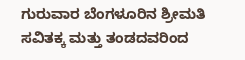ಗುರುವಾರ ಬೆಂಗಳೂರಿನ ಶ್ರೀಮತಿ ಸವಿತಕ್ಕ ಮತ್ತು ತಂಡದವರಿಂದ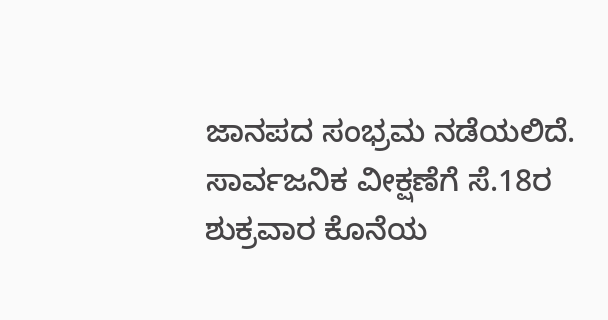ಜಾನಪದ ಸಂಭ್ರಮ ನಡೆಯಲಿದೆ.
ಸಾರ್ವಜನಿಕ ವೀಕ್ಷಣೆಗೆ ಸೆ.18ರ ಶುಕ್ರವಾರ ಕೊನೆಯ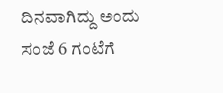ದಿನವಾಗಿದ್ದು ಅಂದು ಸಂಜೆ 6 ಗಂಟೆಗೆ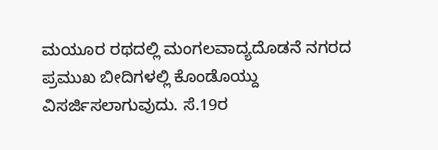ಮಯೂರ ರಥದಲ್ಲಿ ಮಂಗಲವಾದ್ಯದೊಡನೆ ನಗರದ ಪ್ರಮುಖ ಬೀದಿಗಳಲ್ಲಿ ಕೊಂಡೊಯ್ದು ವಿಸರ್ಜಿಸಲಾಗುವುದು. ಸೆ.19ರ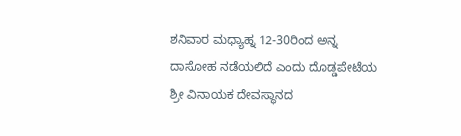ಶನಿವಾರ ಮಧ್ಯಾಹ್ನ 12-30ರಿಂದ ಅನ್ನ ದಾಸೋಹ ನಡೆಯಲಿದೆ ಎಂದು ದೊಡ್ಡಪೇಟೆಯ ಶ್ರೀ ವಿನಾಯಕ ದೇವಸ್ಥಾನದ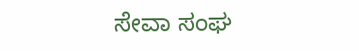ಸೇವಾ ಸಂಘ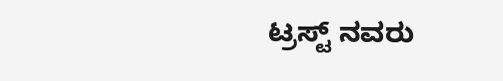ಟ್ರಸ್ಟ್ ನವರು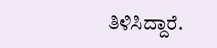ತಿಳಿಸಿದ್ದಾರೆ.